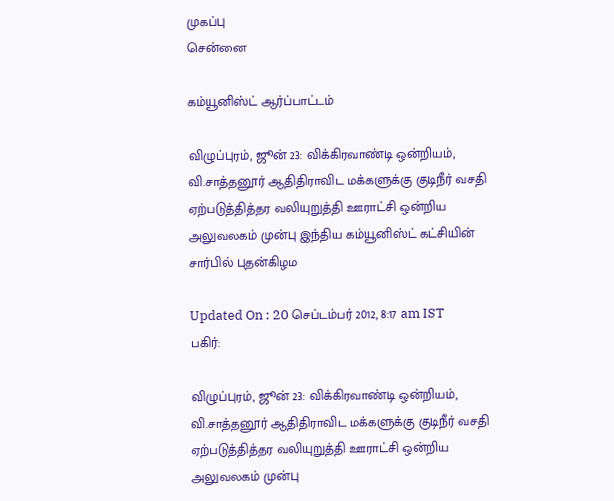முகப்பு
சென்னை

கம்யூனிஸ்ட் ஆர்ப்பாட்டம்

விழுப்புரம், ஜூன் 23: விக்கிரவாண்டி ஒன்றியம், வி.சாத்தனூர் ஆதிதிராவிட மக்களுக்கு குடிநீர் வசதி ஏற்படுத்தித்தர வலியுறுத்தி ஊராட்சி ஒன்றிய அலுவலகம் முன்பு இந்திய கம்யூனிஸ்ட் கட்சியின் சார்பில் புதன்கிழம

Updated On : 20 செப்டம்பர் 2012, 8:17 am IST
பகிர்:

விழுப்புரம், ஜூன் 23: விக்கிரவாண்டி ஒன்றியம், வி.சாத்தனூர் ஆதிதிராவிட மக்களுக்கு குடிநீர் வசதி ஏற்படுத்தித்தர வலியுறுத்தி ஊராட்சி ஒன்றிய அலுவலகம் முன்பு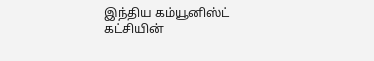இந்திய கம்யூனிஸ்ட் கட்சியின்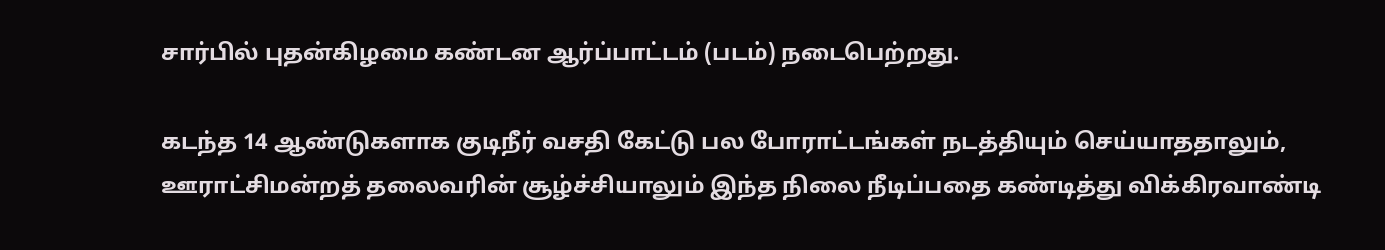சார்பில் புதன்கிழமை கண்டன ஆர்ப்பாட்டம் (படம்) நடைபெற்றது.

கடந்த 14 ஆண்டுகளாக குடிநீர் வசதி கேட்டு பல போராட்டங்கள் நடத்தியும் செய்யாததாலும், ஊராட்சிமன்றத் தலைவரின் சூழ்ச்சியாலும் இந்த நிலை நீடிப்பதை கண்டித்து விக்கிரவாண்டி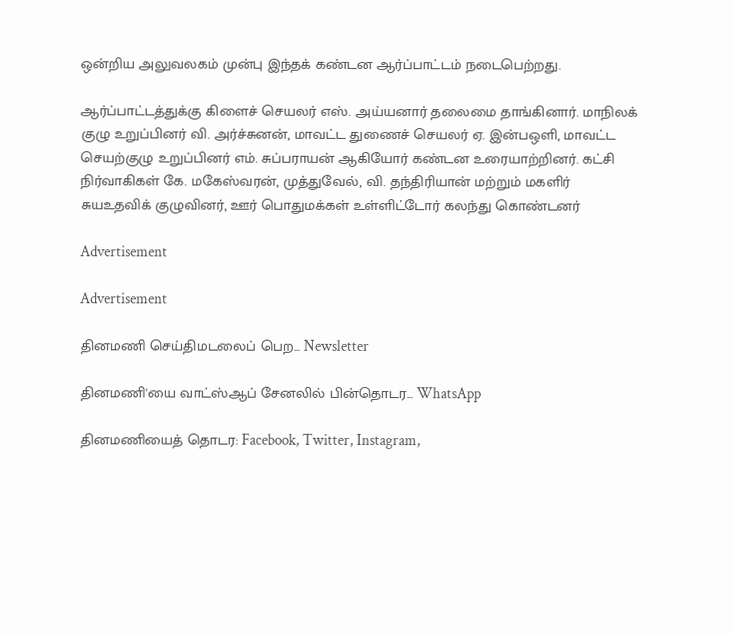ஒன்றிய அலுவலகம் முன்பு இந்தக் கண்டன ஆர்ப்பாட்டம் நடைபெற்றது.

ஆர்ப்பாட்டத்துக்கு கிளைச் செயலர் எஸ். அய்யனார் தலைமை தாங்கினார். மாநிலக் குழு உறுப்பினர் வி. அர்ச்சுனன், மாவட்ட துணைச் செயலர் ஏ. இன்பஒளி, மாவட்ட செயற்குழு உறுப்பினர் எம். சுப்பராயன் ஆகியோர் கண்டன உரையாற்றினர். கட்சி நிர்வாகிகள் கே. மகேஸ்வரன், முத்துவேல், வி. தந்திரியான் மற்றும் மகளிர் சுயஉதவிக் குழுவினர், ஊர் பொதுமக்கள் உள்ளிட்டோர் கலந்து கொண்டனர்

Advertisement

Advertisement

தினமணி செய்திமடலைப் பெற... Newsletter

தினமணி'யை வாட்ஸ்ஆப் சேனலில் பின்தொடர... WhatsApp

தினமணியைத் தொடர: Facebook, Twitter, Instagram,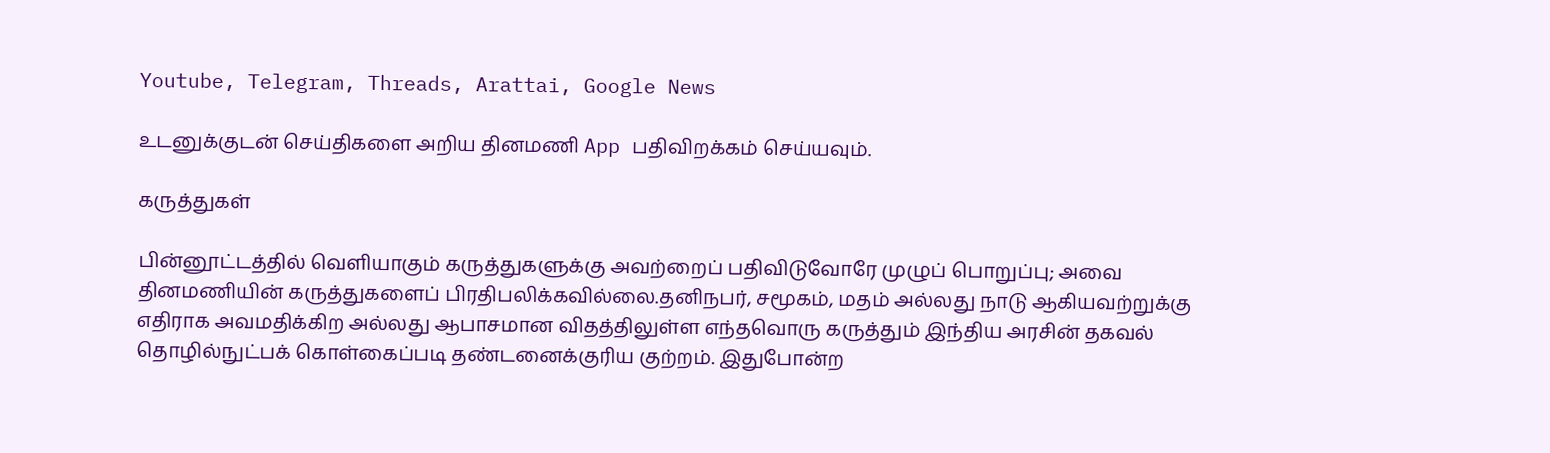Youtube, Telegram, Threads, Arattai, Google News

உடனுக்குடன் செய்திகளை அறிய தினமணி App பதிவிறக்கம் செய்யவும்.

கருத்துகள்

பின்னூட்டத்தில் வெளியாகும் கருத்துகளுக்கு அவற்றைப் பதிவிடுவோரே முழுப் பொறுப்பு; அவை தினமணியின் கருத்துகளைப் பிரதிபலிக்கவில்லை.தனிநபர், சமூகம், மதம் அல்லது நாடு ஆகியவற்றுக்கு எதிராக அவமதிக்கிற அல்லது ஆபாசமான விதத்திலுள்ள எந்தவொரு கருத்தும் இந்திய அரசின் தகவல் தொழில்நுட்பக் கொள்கைப்படி தண்டனைக்குரிய குற்றம். இதுபோன்ற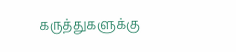கருத்துகளுக்கு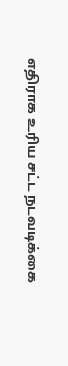எதிராக உரிய சட்ட நடவடிக்கை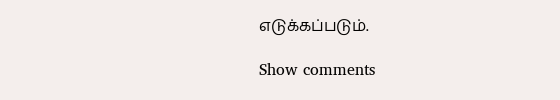எடுக்கப்படும்.

Show comments